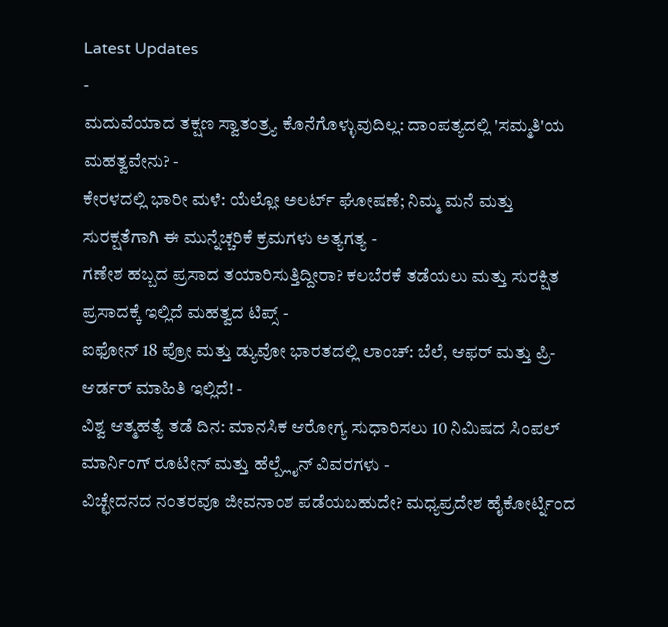Latest Updates
-
ಮದುವೆಯಾದ ತಕ್ಷಣ ಸ್ವಾತಂತ್ರ್ಯ ಕೊನೆಗೊಳ್ಳುವುದಿಲ್ಲ: ದಾಂಪತ್ಯದಲ್ಲಿ 'ಸಮ್ಮತಿ'ಯ ಮಹತ್ವವೇನು? -
ಕೇರಳದಲ್ಲಿ ಭಾರೀ ಮಳೆ: ಯೆಲ್ಲೋ ಅಲರ್ಟ್ ಘೋಷಣೆ; ನಿಮ್ಮ ಮನೆ ಮತ್ತು ಸುರಕ್ಷತೆಗಾಗಿ ಈ ಮುನ್ನೆಚ್ಚರಿಕೆ ಕ್ರಮಗಳು ಅತ್ಯಗತ್ಯ -
ಗಣೇಶ ಹಬ್ಬದ ಪ್ರಸಾದ ತಯಾರಿಸುತ್ತಿದ್ದೀರಾ? ಕಲಬೆರಕೆ ತಡೆಯಲು ಮತ್ತು ಸುರಕ್ಷಿತ ಪ್ರಸಾದಕ್ಕೆ ಇಲ್ಲಿದೆ ಮಹತ್ವದ ಟಿಪ್ಸ್ -
ಐಫೋನ್ 18 ಪ್ರೋ ಮತ್ತು ಡ್ಯುವೋ ಭಾರತದಲ್ಲಿ ಲಾಂಚ್: ಬೆಲೆ, ಆಫರ್ ಮತ್ತು ಪ್ರಿ-ಆರ್ಡರ್ ಮಾಹಿತಿ ಇಲ್ಲಿದೆ! -
ವಿಶ್ವ ಆತ್ಮಹತ್ಯೆ ತಡೆ ದಿನ: ಮಾನಸಿಕ ಆರೋಗ್ಯ ಸುಧಾರಿಸಲು 10 ನಿಮಿಷದ ಸಿಂಪಲ್ ಮಾರ್ನಿಂಗ್ ರೂಟೀನ್ ಮತ್ತು ಹೆಲ್ಪ್ಲೈನ್ ವಿವರಗಳು -
ವಿಚ್ಛೇದನದ ನಂತರವೂ ಜೀವನಾಂಶ ಪಡೆಯಬಹುದೇ? ಮಧ್ಯಪ್ರದೇಶ ಹೈಕೋರ್ಟ್ನಿಂದ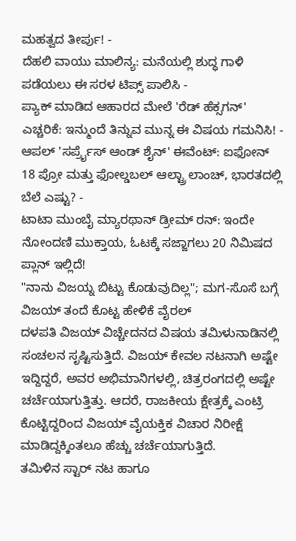ಮಹತ್ವದ ತೀರ್ಪು! -
ದೆಹಲಿ ವಾಯು ಮಾಲಿನ್ಯ: ಮನೆಯಲ್ಲಿ ಶುದ್ಧ ಗಾಳಿ ಪಡೆಯಲು ಈ ಸರಳ ಟಿಪ್ಸ್ ಪಾಲಿಸಿ -
ಪ್ಯಾಕ್ ಮಾಡಿದ ಆಹಾರದ ಮೇಲೆ 'ರೆಡ್ ಹೆಕ್ಸಗನ್' ಎಚ್ಚರಿಕೆ: ಇನ್ಮುಂದೆ ತಿನ್ನುವ ಮುನ್ನ ಈ ವಿಷಯ ಗಮನಿಸಿ! -
ಆಪಲ್ 'ಸರ್ಪ್ರೈಸ್ ಆಂಡ್ ಶೈನ್' ಈವೆಂಟ್: ಐಫೋನ್ 18 ಪ್ರೋ ಮತ್ತು ಫೋಲ್ಡಬಲ್ ಆಲ್ಟ್ರಾ ಲಾಂಚ್, ಭಾರತದಲ್ಲಿ ಬೆಲೆ ಎಷ್ಟು? -
ಟಾಟಾ ಮುಂಬೈ ಮ್ಯಾರಥಾನ್ ಡ್ರೀಮ್ ರನ್: ಇಂದೇ ನೋಂದಣಿ ಮುಕ್ತಾಯ, ಓಟಕ್ಕೆ ಸಜ್ಜಾಗಲು 20 ನಿಮಿಷದ ಪ್ಲಾನ್ ಇಲ್ಲಿದೆ!
"ನಾನು ವಿಜಯ್ನ ಬಿಟ್ಟು ಕೊಡುವುದಿಲ್ಲ"; ಮಗ-ಸೊಸೆ ಬಗ್ಗೆ ವಿಜಯ್ ತಂದೆ ಕೊಟ್ಟ ಹೇಳಿಕೆ ವೈರಲ್
ದಳಪತಿ ವಿಜಯ್ ವಿಚ್ಚೇದನದ ವಿಷಯ ತಮಿಳುನಾಡಿನಲ್ಲಿ ಸಂಚಲನ ಸೃಷ್ಟಿಸುತ್ತಿದೆ. ವಿಜಯ್ ಕೇವಲ ನಟನಾಗಿ ಅಷ್ಟೇ ಇದ್ದಿದ್ದರೆ, ಅವರ ಅಭಿಮಾನಿಗಳಲ್ಲಿ, ಚಿತ್ರರಂಗದಲ್ಲಿ ಅಷ್ಟೇ ಚರ್ಚೆಯಾಗುತ್ತಿತ್ತು. ಆದರೆ, ರಾಜಕೀಯ ಕ್ಷೇತ್ರಕ್ಕೆ ಎಂಟ್ರಿ ಕೊಟ್ಟಿದ್ದರಿಂದ ವಿಜಯ್ ವೈಯಕ್ತಿಕ ವಿಚಾರ ನಿರೀಕ್ಷೆ ಮಾಡಿದ್ದಕ್ಕಿಂತಲೂ ಹೆಚ್ಚು ಚರ್ಚೆಯಾಗುತ್ತಿದೆ.
ತಮಿಳಿನ ಸ್ಟಾರ್ ನಟ ಹಾಗೂ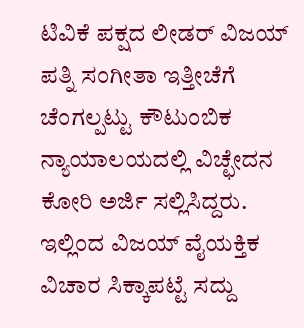ಟಿವಿಕೆ ಪಕ್ಷದ ಲೀಡರ್ ವಿಜಯ್ ಪತ್ನಿ ಸಂಗೀತಾ ಇತ್ತೀಚೆಗೆ ಚೆಂಗಲ್ಪಟ್ಟು ಕೌಟುಂಬಿಕ ನ್ಯಾಯಾಲಯದಲ್ಲಿ ವಿಚ್ಛೇದನ ಕೋರಿ ಅರ್ಜಿ ಸಲ್ಲಿಸಿದ್ದರು. ಇಲ್ಲಿಂದ ವಿಜಯ್ ವೈಯಕ್ತಿಕ ವಿಚಾರ ಸಿಕ್ಕಾಪಟ್ಟೆ ಸದ್ದು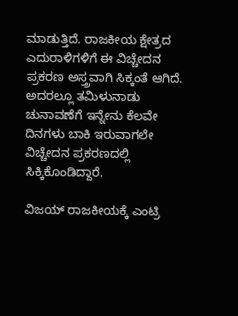ಮಾಡುತ್ತಿದೆ. ರಾಜಕೀಯ ಕ್ಷೇತ್ರದ ಎದುರಾಳಿಗಳಿಗೆ ಈ ವಿಚ್ಚೇದನ ಪ್ರಕರಣ ಅಸ್ತ್ರವಾಗಿ ಸಿಕ್ಕಂತೆ ಆಗಿದೆ. ಅದರಲ್ಲೂ ತಮಿಳುನಾಡು ಚುನಾವಣೆಗೆ ಇನ್ನೇನು ಕೆಲವೇ ದಿನಗಳು ಬಾಕಿ ಇರುವಾಗಲೇ ವಿಚ್ಚೇದನ ಪ್ರಕರಣದಲ್ಲಿ ಸಿಕ್ಕಿಕೊಂಡಿದ್ದಾರೆ.

ವಿಜಯ್ ರಾಜಕೀಯಕ್ಕೆ ಎಂಟ್ರಿ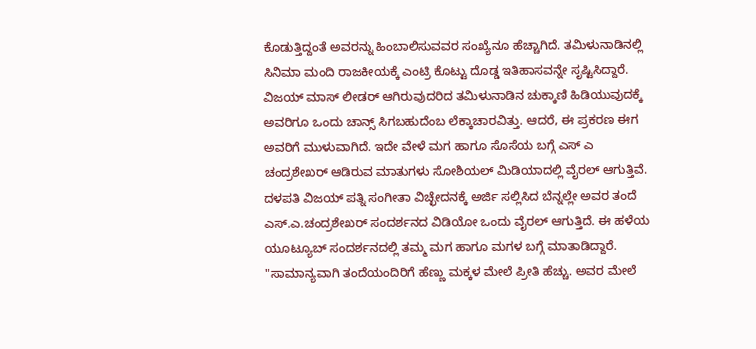ಕೊಡುತ್ತಿದ್ದಂತೆ ಅವರನ್ನು ಹಿಂಬಾಲಿಸುವವರ ಸಂಖ್ಯೆನೂ ಹೆಚ್ಚಾಗಿದೆ. ತಮಿಳುನಾಡಿನಲ್ಲಿ ಸಿನಿಮಾ ಮಂದಿ ರಾಜಕೀಯಕ್ಕೆ ಎಂಟ್ರಿ ಕೊಟ್ಟು ದೊಡ್ಡ ಇತಿಹಾಸವನ್ನೇ ಸೃಷ್ಟಿಸಿದ್ದಾರೆ. ವಿಜಯ್ ಮಾಸ್ ಲೀಡರ್ ಆಗಿರುವುದರಿದ ತಮಿಳುನಾಡಿನ ಚುಕ್ಕಾಣಿ ಹಿಡಿಯುವುದಕ್ಕೆ ಅವರಿಗೂ ಒಂದು ಚಾನ್ಸ್ ಸಿಗಬಹುದೆಂಬ ಲೆಕ್ಕಾಚಾರವಿತ್ತು. ಆದರೆ, ಈ ಪ್ರಕರಣ ಈಗ ಅವರಿಗೆ ಮುಳುವಾಗಿದೆ. ಇದೇ ವೇಳೆ ಮಗ ಹಾಗೂ ಸೊಸೆಯ ಬಗ್ಗೆ ಎಸ್ ಎ ಚಂದ್ರಶೇಖರ್ ಆಡಿರುವ ಮಾತುಗಳು ಸೋಶಿಯಲ್ ಮಿಡಿಯಾದಲ್ಲಿ ವೈರಲ್ ಆಗುತ್ತಿವೆ.
ದಳಪತಿ ವಿಜಯ್ ಪತ್ನಿ ಸಂಗೀತಾ ವಿಚ್ಛೇದನಕ್ಕೆ ಅರ್ಜಿ ಸಲ್ಲಿಸಿದ ಬೆನ್ನಲ್ಲೇ ಅವರ ತಂದೆ ಎಸ್.ಎ.ಚಂದ್ರಶೇಖರ್ ಸಂದರ್ಶನದ ವಿಡಿಯೋ ಒಂದು ವೈರಲ್ ಆಗುತ್ತಿದೆ. ಈ ಹಳೆಯ ಯೂಟ್ಯೂಬ್ ಸಂದರ್ಶನದಲ್ಲಿ ತಮ್ಮ ಮಗ ಹಾಗೂ ಮಗಳ ಬಗ್ಗೆ ಮಾತಾಡಿದ್ದಾರೆ. "ಸಾಮಾನ್ಯವಾಗಿ ತಂದೆಯಂದಿರಿಗೆ ಹೆಣ್ಣು ಮಕ್ಕಳ ಮೇಲೆ ಪ್ರೀತಿ ಹೆಚ್ಚು. ಅವರ ಮೇಲೆ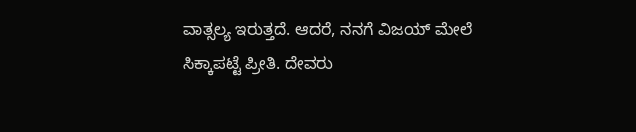ವಾತ್ಸಲ್ಯ ಇರುತ್ತದೆ. ಆದರೆ, ನನಗೆ ವಿಜಯ್ ಮೇಲೆ ಸಿಕ್ಕಾಪಟ್ಟೆ ಪ್ರೀತಿ. ದೇವರು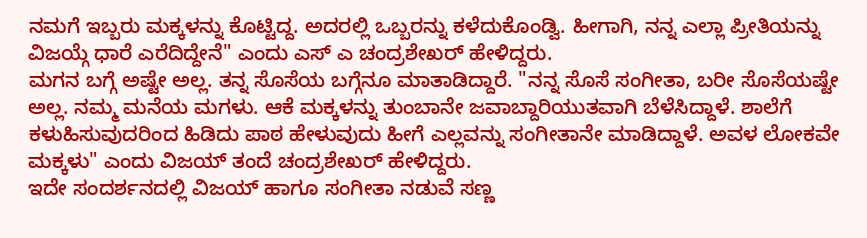ನಮಗೆ ಇಬ್ಬರು ಮಕ್ಕಳನ್ನು ಕೊಟ್ಟಿದ್ದ. ಅದರಲ್ಲಿ ಒಬ್ಬರನ್ನು ಕಳೆದುಕೊಂಡ್ವಿ. ಹೀಗಾಗಿ, ನನ್ನ ಎಲ್ಲಾ ಪ್ರೀತಿಯನ್ನು ವಿಜಯ್ಗೆ ಧಾರೆ ಎರೆದಿದ್ದೇನೆ" ಎಂದು ಎಸ್ ಎ ಚಂದ್ರಶೇಖರ್ ಹೇಳಿದ್ದರು.
ಮಗನ ಬಗ್ಗೆ ಅಷ್ಟೇ ಅಲ್ಲ. ತನ್ನ ಸೊಸೆಯ ಬಗ್ಗೆನೂ ಮಾತಾಡಿದ್ದಾರೆ. "ನನ್ನ ಸೊಸೆ ಸಂಗೀತಾ, ಬರೀ ಸೊಸೆಯಷ್ಟೇ ಅಲ್ಲ. ನಮ್ಮ ಮನೆಯ ಮಗಳು. ಆಕೆ ಮಕ್ಕಳನ್ನು ತುಂಬಾನೇ ಜವಾಬ್ದಾರಿಯುತವಾಗಿ ಬೆಳೆಸಿದ್ದಾಳೆ. ಶಾಲೆಗೆ ಕಳುಹಿಸುವುದರಿಂದ ಹಿಡಿದು ಪಾಠ ಹೇಳುವುದು ಹೀಗೆ ಎಲ್ಲವನ್ನು ಸಂಗೀತಾನೇ ಮಾಡಿದ್ದಾಳೆ. ಅವಳ ಲೋಕವೇ ಮಕ್ಕಳು" ಎಂದು ವಿಜಯ್ ತಂದೆ ಚಂದ್ರಶೇಖರ್ ಹೇಳಿದ್ದರು.
ಇದೇ ಸಂದರ್ಶನದಲ್ಲಿ ವಿಜಯ್ ಹಾಗೂ ಸಂಗೀತಾ ನಡುವೆ ಸಣ್ಣ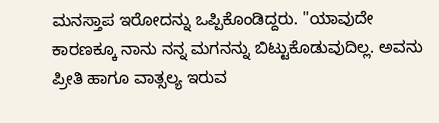ಮನಸ್ತಾಪ ಇರೋದನ್ನು ಒಪ್ಪಿಕೊಂಡಿದ್ದರು. "ಯಾವುದೇ ಕಾರಣಕ್ಕೂ ನಾನು ನನ್ನ ಮಗನನ್ನು ಬಿಟ್ಟುಕೊಡುವುದಿಲ್ಲ. ಅವನು ಪ್ರೀತಿ ಹಾಗೂ ವಾತ್ಸಲ್ಯ ಇರುವ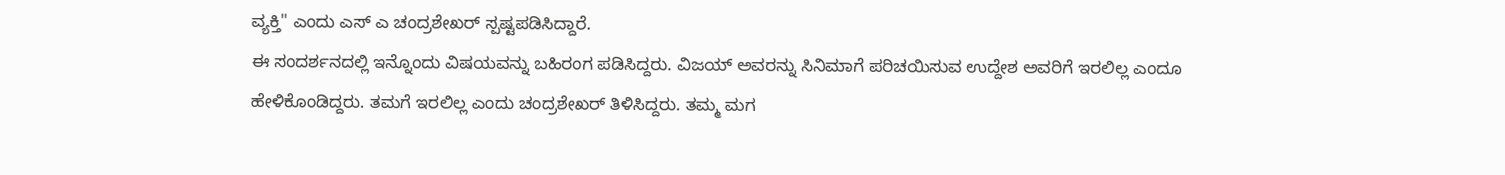ವ್ಯಕ್ತಿ" ಎಂದು ಎಸ್ ಎ ಚಂದ್ರಶೇಖರ್ ಸ್ಪಷ್ಟಪಡಿಸಿದ್ದಾರೆ.
ಈ ಸಂದರ್ಶನದಲ್ಲಿ ಇನ್ನೊಂದು ವಿಷಯವನ್ನು ಬಹಿರಂಗ ಪಡಿಸಿದ್ದರು. ವಿಜಯ್ ಅವರನ್ನು ಸಿನಿಮಾಗೆ ಪರಿಚಯಿಸುವ ಉದ್ದೇಶ ಅವರಿಗೆ ಇರಲಿಲ್ಲ ಎಂದೂ ಹೇಳಿಕೊಂಡಿದ್ದರು. ತಮಗೆ ಇರಲಿಲ್ಲ ಎಂದು ಚಂದ್ರಶೇಖರ್ ತಿಳಿಸಿದ್ದರು. ತಮ್ಮ ಮಗ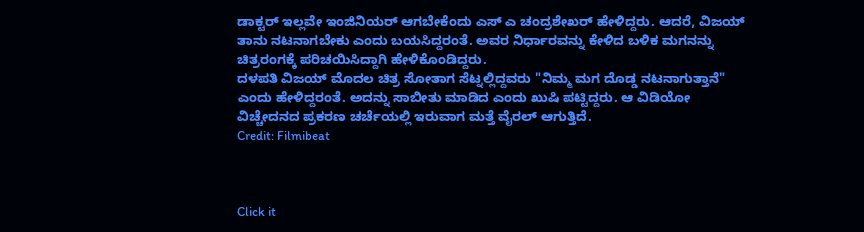ಡಾಕ್ಟರ್ ಇಲ್ಲವೇ ಇಂಜಿನಿಯರ್ ಆಗಬೇಕೆಂದು ಎಸ್ ಎ ಚಂದ್ರಶೇಖರ್ ಹೇಳಿದ್ದರು. ಆದರೆ, ವಿಜಯ್ ತಾನು ನಟನಾಗಬೇಕು ಎಂದು ಬಯಸಿದ್ದರಂತೆ. ಅವರ ನಿರ್ಧಾರವನ್ನು ಕೇಳಿದ ಬಳಿಕ ಮಗನನ್ನು ಚಿತ್ರರಂಗಕ್ಕೆ ಪರಿಚಯಿಸಿದ್ದಾಗಿ ಹೇಳಿಕೊಂಡಿದ್ದರು.
ದಳಪತಿ ವಿಜಯ್ ಮೊದಲ ಚಿತ್ರ ಸೋತಾಗ ಸೆಟ್ನಲ್ಲಿದ್ದವರು "ನಿಮ್ಮ ಮಗ ದೊಡ್ಡ ನಟನಾಗುತ್ತಾನೆ" ಎಂದು ಹೇಳಿದ್ದರಂತೆ. ಅದನ್ನು ಸಾಬೀತು ಮಾಡಿದ ಎಂದು ಖುಷಿ ಪಟ್ಟಿದ್ದರು. ಆ ವಿಡಿಯೋ ವಿಚ್ಚೇದನದ ಪ್ರಕರಣ ಚರ್ಚೆಯಲ್ಲಿ ಇರುವಾಗ ಮತ್ತೆ ವೈರಲ್ ಆಗುತ್ತಿದೆ.
Credit: Filmibeat



Click it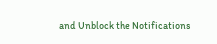and Unblock the Notifications